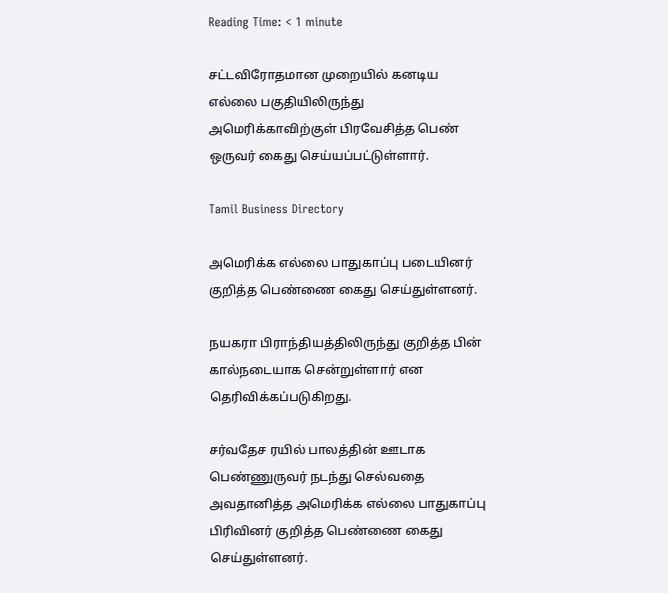Reading Time: < 1 minute

சட்டவிரோதமான முறையில் கனடிய எல்லை பகுதியிலிருந்து அமெரிக்காவிற்குள் பிரவேசித்த பெண் ஒருவர் கைது செய்யப்பட்டுள்ளார்.

Tamil Business Directory

அமெரிக்க எல்லை பாதுகாப்பு படையினர் குறித்த பெண்ணை கைது செய்துள்ளனர்.

நயகரா பிராந்தியத்திலிருந்து குறித்த பின் கால்நடையாக சென்றுள்ளார் என தெரிவிக்கப்படுகிறது.

சர்வதேச ரயில் பாலத்தின் ஊடாக பெண்ணுருவர் நடந்து செல்வதை அவதானித்த அமெரிக்க எல்லை பாதுகாப்பு பிரிவினர் குறித்த பெண்ணை கைது செய்துள்ளனர்.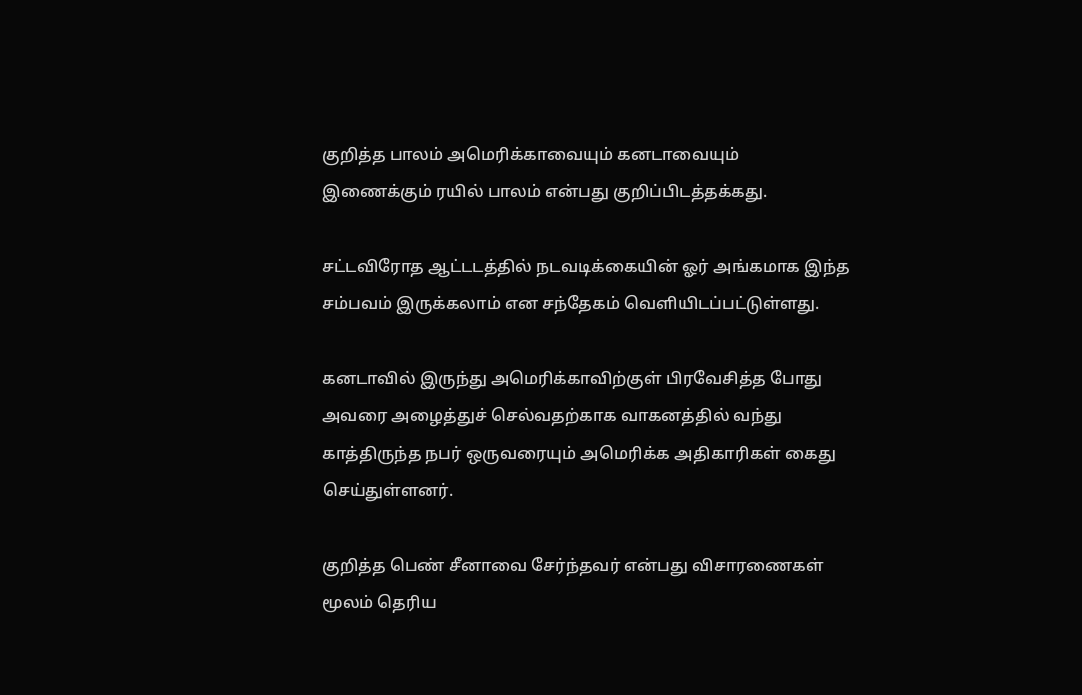குறித்த பாலம் அமெரிக்காவையும் கனடாவையும் இணைக்கும் ரயில் பாலம் என்பது குறிப்பிடத்தக்கது.

சட்டவிரோத ஆட்டடத்தில் நடவடிக்கையின் ஓர் அங்கமாக இந்த சம்பவம் இருக்கலாம் என சந்தேகம் வெளியிடப்பட்டுள்ளது.

கனடாவில் இருந்து அமெரிக்காவிற்குள் பிரவேசித்த போது அவரை அழைத்துச் செல்வதற்காக வாகனத்தில் வந்து காத்திருந்த நபர் ஒருவரையும் அமெரிக்க அதிகாரிகள் கைது செய்துள்ளனர்.

குறித்த பெண் சீனாவை சேர்ந்தவர் என்பது விசாரணைகள் மூலம் தெரிய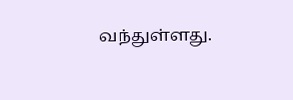வந்துள்ளது.